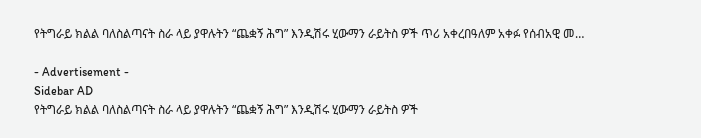የትግራይ ክልል ባለስልጣናት ስራ ላይ ያዋሉትን “ጨቋኝ ሕግ” እንዲሽሩ ሂውማን ራይትስ ዎች ጥሪ አቀረበዓለም አቀፉ የሰብአዊ መ…

- Advertisement -
Sidebar AD
የትግራይ ክልል ባለስልጣናት ስራ ላይ ያዋሉትን “ጨቋኝ ሕግ” እንዲሽሩ ሂውማን ራይትስ ዎች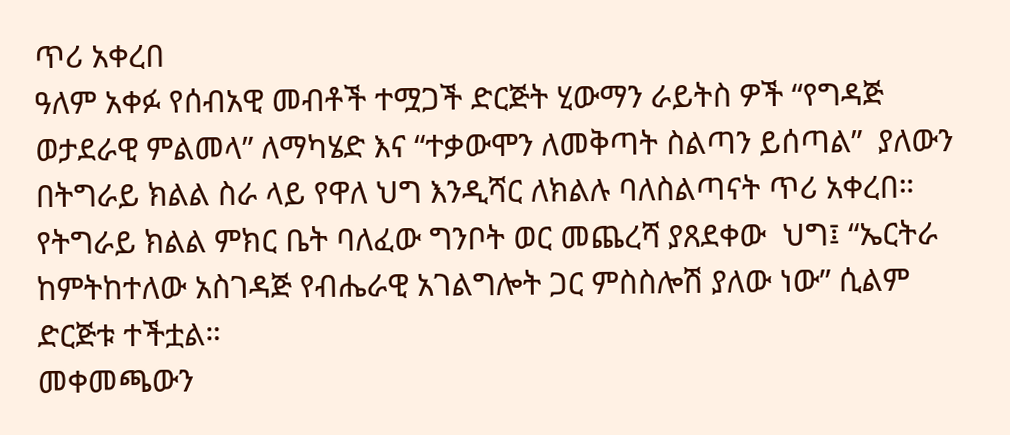ጥሪ አቀረበ
ዓለም አቀፉ የሰብአዊ መብቶች ተሟጋች ድርጅት ሂውማን ራይትስ ዎች “የግዳጅ ወታደራዊ ምልመላ” ለማካሄድ እና “ተቃውሞን ለመቅጣት ስልጣን ይሰጣል”  ያለውን በትግራይ ክልል ስራ ላይ የዋለ ህግ እንዲሻር ለክልሉ ባለስልጣናት ጥሪ አቀረበ።
የትግራይ ክልል ምክር ቤት ባለፈው ግንቦት ወር መጨረሻ ያጸደቀው  ህግ፤ “ኤርትራ ከምትከተለው አስገዳጅ የብሔራዊ አገልግሎት ጋር ምስስሎሽ ያለው ነው” ሲልም ድርጅቱ ተችቷል።
መቀመጫውን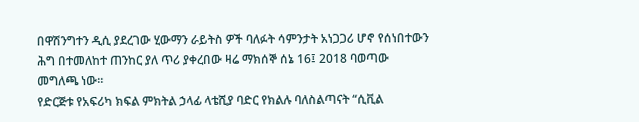በዋሽንግተን ዲሲ ያደረገው ሂውማን ራይትስ ዎች ባለፉት ሳምንታት አነጋጋሪ ሆኖ የሰነበተውን ሕግ በተመለከተ ጠንከር ያለ ጥሪ ያቀረበው ዛሬ ማክሰኞ ሰኔ 16፤ 2018 ባወጣው መግለጫ ነው።
የድርጅቱ የአፍሪካ ክፍል ምክትል ኃላፊ ላቴሺያ ባድር የክልሉ ባለስልጣናት “ሲቪል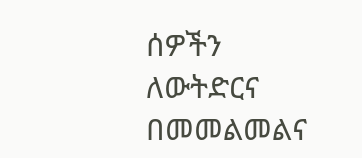ሰዎችን ለውትድርና በመመልመልና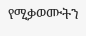የሚቃወሙትን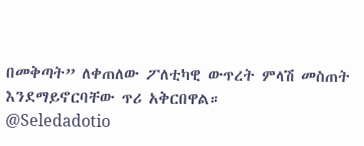በመቅጣት” ለቀጠለው ፖለቲካዊ ውጥረት ምላሽ መስጠት እንደማይኖርባቸው ጥሪ አቅርበዋል።
@Seledadotio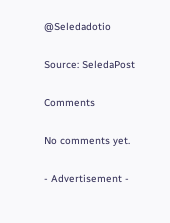@Seledadotio

Source: SeledaPost

Comments

No comments yet.

- Advertisement -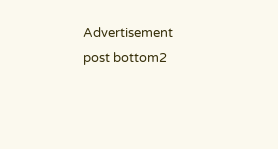Advertisement post bottom2